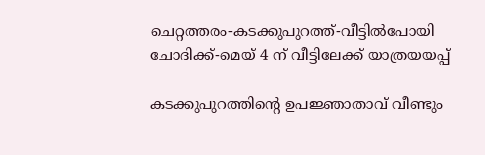ചെറ്റത്തരം-കടക്കുപുറത്ത്-വീട്ടില്‍പോയി ചോദിക്ക്-മെയ് 4 ന് വീട്ടിലേക്ക് യാത്രയയപ്പ്

കടക്കുപുറത്തിന്റെ ഉപജ്ഞാതാവ് വീണ്ടും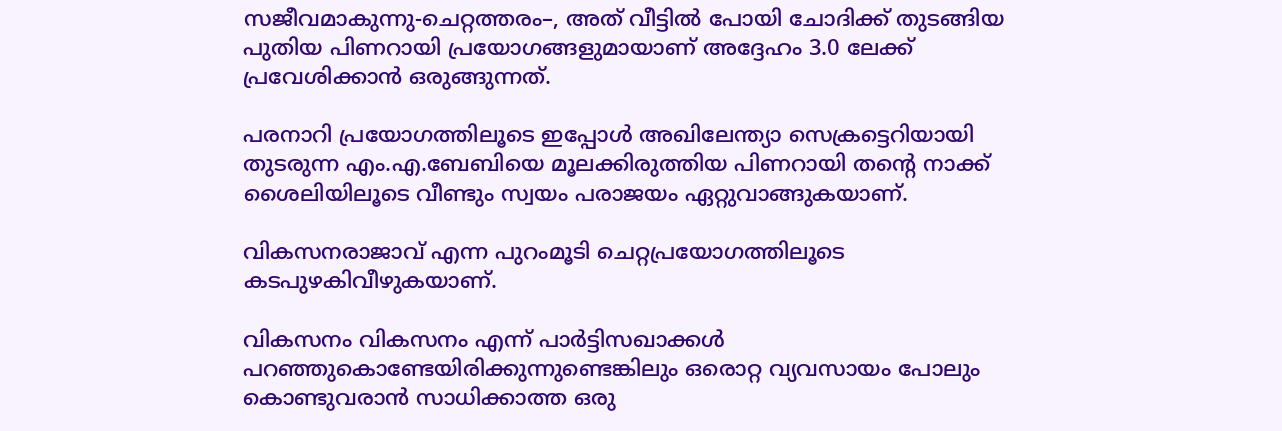സജീവമാകുന്നു-ചെറ്റത്തരം–, അത് വീട്ടില്‍ പോയി ചോദിക്ക് തുടങ്ങിയ പുതിയ പിണറായി പ്രയോഗങ്ങളുമായാണ് അദ്ദേഹം 3.0 ലേക്ക് പ്രവേശിക്കാന്‍ ഒരുങ്ങുന്നത്.

പരനാറി പ്രയോഗത്തിലൂടെ ഇപ്പോള്‍ അഖിലേന്ത്യാ സെക്രട്ടെറിയായി തുടരുന്ന എം.എ.ബേബിയെ മൂലക്കിരുത്തിയ പിണറായി തന്റെ നാക്ക് ശൈലിയിലൂടെ വീണ്ടും സ്വയം പരാജയം ഏറ്റുവാങ്ങുകയാണ്.

വികസനരാജാവ് എന്ന പുറംമൂടി ചെറ്റപ്രയോഗത്തിലൂടെ കടപുഴകിവീഴുകയാണ്.

വികസനം വികസനം എന്ന് പാര്‍ട്ടിസഖാക്കള്‍ പറഞ്ഞുകൊണ്ടേയിരിക്കുന്നുണ്ടെങ്കിലും ഒരൊറ്റ വ്യവസായം പോലും കൊണ്ടുവരാന്‍ സാധിക്കാത്ത ഒരു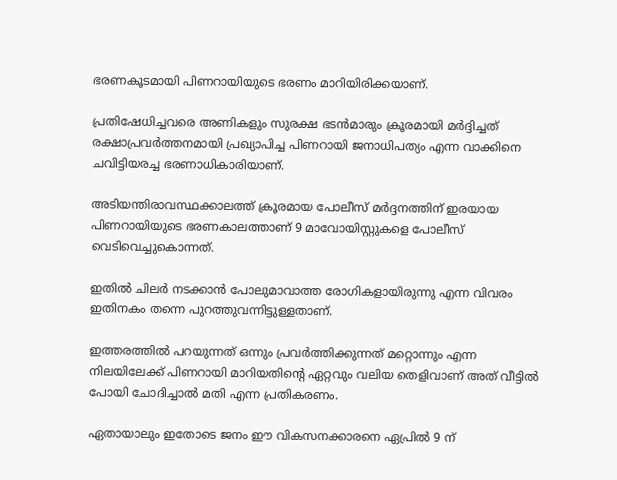ഭരണകൂടമായി പിണറായിയുടെ ഭരണം മാറിയിരിക്കയാണ്.

പ്രതിഷേധിച്ചവരെ അണികളും സുരക്ഷ ഭടന്‍മാരും ക്രൂരമായി മര്‍ദ്ദിച്ചത് രക്ഷാപ്രവര്‍ത്തനമായി പ്രഖ്യാപിച്ച പിണറായി ജനാധിപത്യം എന്ന വാക്കിനെ ചവിട്ടിയരച്ച ഭരണാധികാരിയാണ്.

അടിയന്തിരാവസ്ഥക്കാലത്ത് ക്രൂരമായ പോലീസ് മര്‍ദ്ദനത്തിന് ഇരയായ പിണറായിയുടെ ഭരണകാലത്താണ് 9 മാവോയിസ്റ്റുകളെ പോലീസ് വെടിവെച്ചുകൊന്നത്.

ഇതില്‍ ചിലര്‍ നടക്കാന്‍ പോലുമാവാത്ത രോഗികളായിരുന്നു എന്ന വിവരം ഇതിനകം തന്നെ പുറത്തുവന്നിട്ടുള്ളതാണ്.

ഇത്തരത്തില്‍ പറയുന്നത് ഒന്നും പ്രവര്‍ത്തിക്കുന്നത് മറ്റൊന്നും എന്ന നിലയിലേക്ക് പിണറായി മാറിയതിന്റെ ഏറ്റവും വലിയ തെളിവാണ് അത് വീട്ടില്‍ പോയി ചോദിച്ചാല്‍ മതി എന്ന പ്രതികരണം.

ഏതായാലും ഇതോടെ ജനം ഈ വികസനക്കാരനെ ഏപ്രില്‍ 9 ന്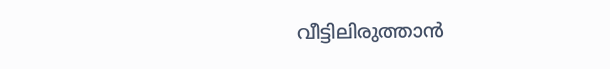വീട്ടിലിരുത്താന്‍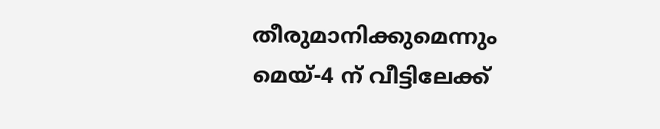തീരുമാനിക്കുമെന്നും മെയ്-4 ന് വീട്ടിലേക്ക്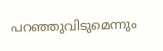പറഞ്ഞുവിടുമെന്നും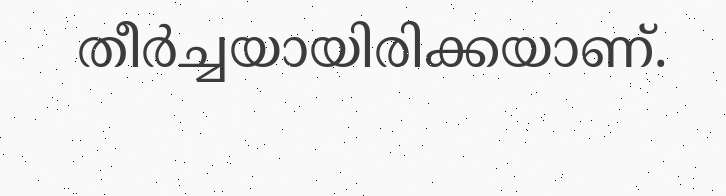തീര്‍ച്ചയായിരിക്കയാണ്.